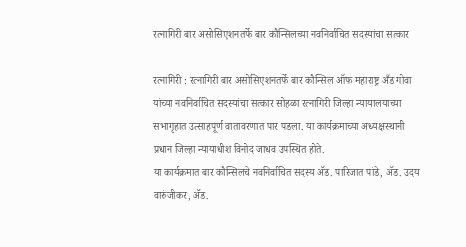रत्नागिरी बार असोसिएशनतर्फे बार कौन्सिलच्या नवनिर्वाचित सदस्यांचा सत्कार

रत्नागिरी : रत्नागिरी बार असोसिएशनतर्फे बार कौन्सिल ऑफ महाराष्ट्र अँड गोवा यांच्या नवनिर्वाचित सदस्यांचा सत्कार सोहळा रत्नागिरी जिल्हा न्यायालयाच्या सभागृहात उत्साहपूर्ण वातावरणात पार पडला. या कार्यक्रमाच्या अध्यक्षस्थानी प्रधान जिल्हा न्यायाधीश विनोद जाधव उपस्थित होते.
या कार्यक्रमात बार कौन्सिलचे नवनिर्वाचित सदस्य ॲड. पारिजात पांडे, ॲड. उदय वारुंजीकर, ॲड.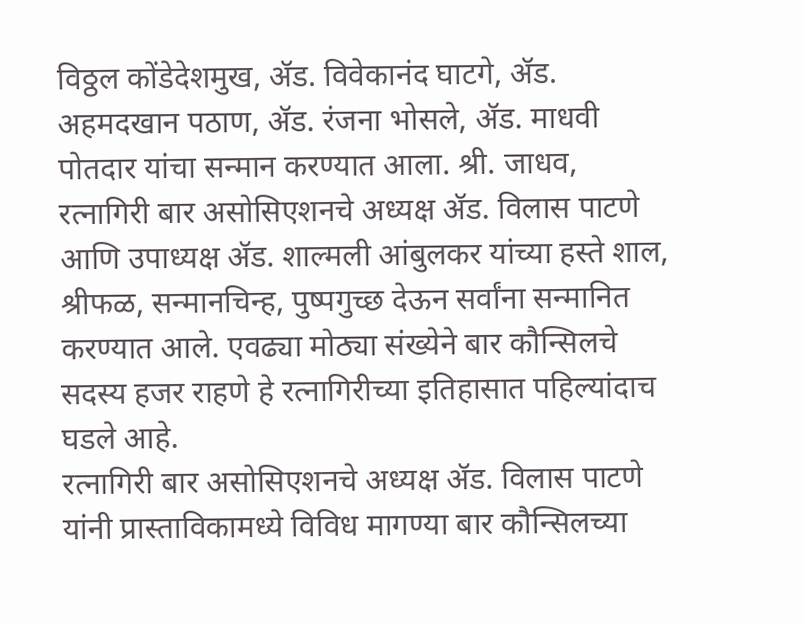विठ्ठल कोंडेदेशमुख, ॲड. विवेकानंद घाटगे, ॲड. अहमदखान पठाण, ॲड. रंजना भोसले, ॲड. माधवी पोतदार यांचा सन्मान करण्यात आला. श्री. जाधव, रत्नागिरी बार असोसिएशनचे अध्यक्ष ॲड. विलास पाटणे आणि उपाध्यक्ष ॲड. शाल्मली आंबुलकर यांच्या हस्ते शाल, श्रीफळ, सन्मानचिन्ह, पुष्पगुच्छ देऊन सर्वांना सन्मानित करण्यात आले. एवढ्या मोठ्या संख्येने बार कौन्सिलचे सदस्य हजर राहणे हे रत्नागिरीच्या इतिहासात पहिल्यांदाच घडले आहे.
रत्नागिरी बार असोसिएशनचे अध्यक्ष ॲड. विलास पाटणे यांनी प्रास्ताविकामध्ये विविध मागण्या बार कौन्सिलच्या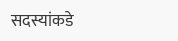सदस्यांकडे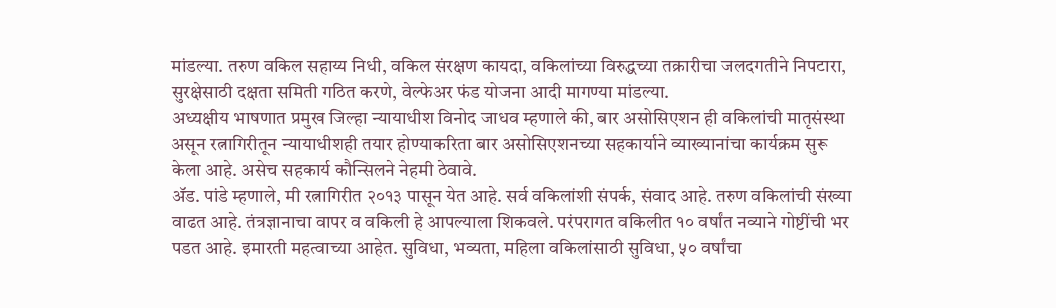मांडल्या. तरुण वकिल सहाय्य निधी, वकिल संरक्षण कायदा, वकिलांच्या विरुद्धच्या तक्रारीचा जलदगतीने निपटारा, सुरक्षेसाठी दक्षता समिती गठित करणे, वेल्फेअर फंड योजना आदी मागण्या मांडल्या.
अध्यक्षीय भाषणात प्रमुख जिल्हा न्यायाधीश विनोद जाधव म्हणाले की, बार असोसिएशन ही वकिलांची मातृसंस्था असून रत्नागिरीतून न्यायाधीशही तयार होण्याकरिता बार असोसिएशनच्या सहकार्याने व्याख्यानांचा कार्यक्रम सुरू केला आहे. असेच सहकार्य कौन्सिलने नेहमी ठेवावे.
ॲड. पांडे म्हणाले, मी रत्नागिरीत २०१३ पासून येत आहे. सर्व वकिलांशी संपर्क, संवाद आहे. तरुण वकिलांची संख्या वाढत आहे. तंत्रज्ञानाचा वापर व वकिली हे आपल्याला शिकवले. परंपरागत वकिलीत १० वर्षांत नव्याने गोष्टींची भर पडत आहे. इमारती महत्वाच्या आहेत. सुविधा, भव्यता, महिला वकिलांसाठी सुविधा, ५० वर्षांचा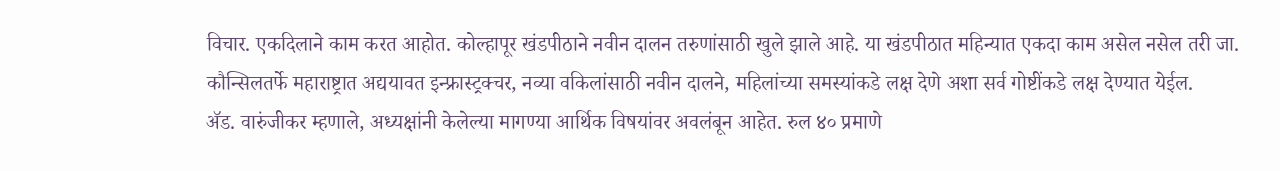विचार. एकदिलाने काम करत आहोत. कोल्हापूर खंडपीठाने नवीन दालन तरुणांसाठी खुले झाले आहे. या खंडपीठात महिन्यात एकदा काम असेल नसेल तरी जा. कौन्सिलतर्फे महाराष्ट्रात अद्ययावत इन्फ्रास्ट्रक्चर, नव्या वकिलांसाठी नवीन दालने, महिलांच्या समस्यांकडे लक्ष देणे अशा सर्व गोष्टींकडे लक्ष देण्यात येईल.
ॲड. वारुंजीकर म्हणाले, अध्यक्षांनी केलेल्या मागण्या आर्थिक विषयांवर अवलंबून आहेत. रुल ४० प्रमाणे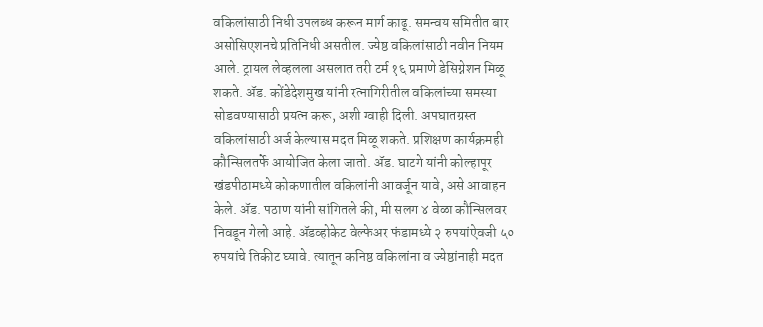वकिलांसाठी निधी उपलब्ध करून मार्ग काढू. समन्वय समितीत बार असोसिएशनचे प्रतिनिधी असतील. ज्येष्ठ वकिलांसाठी नवीन नियम आले. ट्रायल लेव्हलला असलात तरी टर्म १६ प्रमाणे डेसिग्नेशन मिळू शकते. ॲड. कोंडेदेशमुख यांनी रत्नागिरीतील वकिलांच्या समस्या सोडवण्यासाठी प्रयत्न करू, अशी ग्वाही दिली. अपघातग्रस्त वकिलांसाठी अर्ज केल्यास मदत मिळू शकते. प्रशिक्षण कार्यक्रमही कौन्सिलतर्फे आयोजित केला जातो. ॲड. घाटगे यांनी कोल्हापूर खंडपीठामध्ये कोकणातील वकिलांनी आवर्जून यावे, असे आवाहन केले. ॲड. पठाण यांनी सांगितले की, मी सलग ४ वेळा कौन्सिलवर निवडून गेलो आहे. ॲडव्होकेट वेल्फेअर फंडामध्ये २ रुपयांऐवजी ५० रुपयांचे तिकीट घ्यावे. त्यातून कनिष्ठ वकिलांना व ज्येष्ठांनाही मदत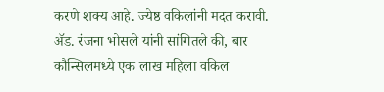करणे शक्य आहे. ज्येष्ठ वकिलांनी मदत करावी.
ॲड. रंजना भोसले यांनी सांगितले की, बार कौन्सिलमध्ये एक लाख महिला वकिल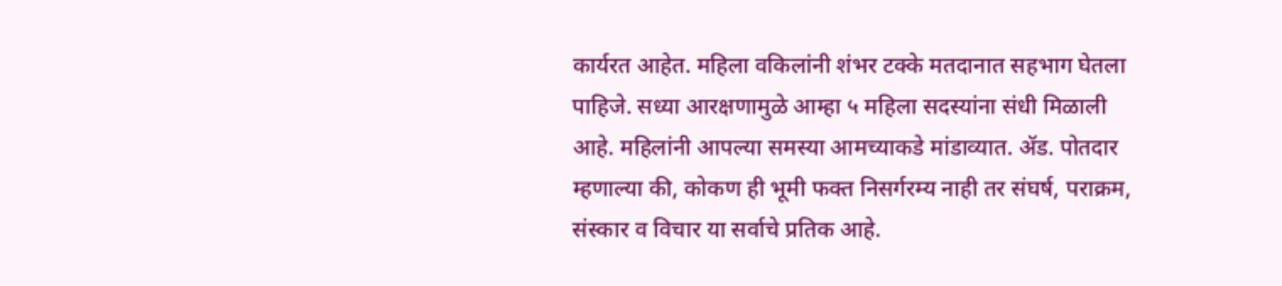कार्यरत आहेत. महिला वकिलांनी शंभर टक्के मतदानात सहभाग घेतला पाहिजे. सध्या आरक्षणामुळे आम्हा ५ महिला सदस्यांना संधी मिळाली आहे. महिलांनी आपल्या समस्या आमच्याकडे मांडाव्यात. ॲड. पोतदार म्हणाल्या की, कोकण ही भूमी फक्त निसर्गरम्य नाही तर संघर्ष, पराक्रम, संस्कार व विचार या सर्वाचे प्रतिक आहे.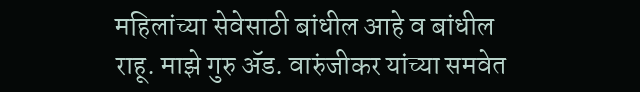महिलांच्या सेवेसाठी बांधील आहे व बांधील राहू. माझे गुरु ॲड. वारुंजीकर यांच्या समवेत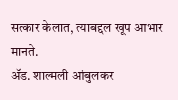सत्कार केलात, त्याबद्दल खूप आभार मानते.
ॲड. शाल्मली आंबुलकर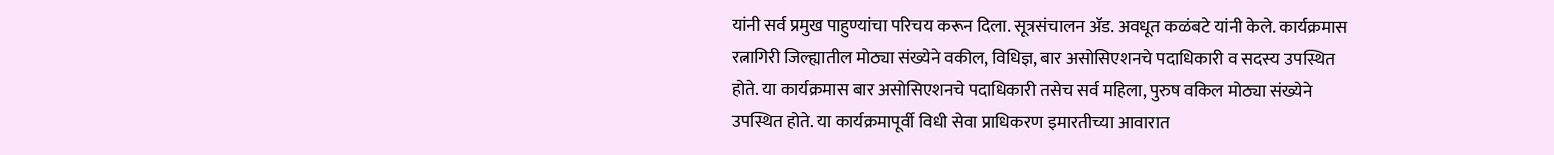यांनी सर्व प्रमुख पाहुण्यांचा परिचय करून दिला. सूत्रसंचालन ॲड. अवधूत कळंबटे यांनी केले. कार्यक्रमास रत्नागिरी जिल्ह्यातील मोठ्या संख्येने वकील, विधिज्ञ, बार असोसिएशनचे पदाधिकारी व सदस्य उपस्थित होते. या कार्यक्रमास बार असोसिएशनचे पदाधिकारी तसेच सर्व महिला, पुरुष वकिल मोठ्या संख्येने उपस्थित होते. या कार्यक्रमापूर्वी विधी सेवा प्राधिकरण इमारतीच्या आवारात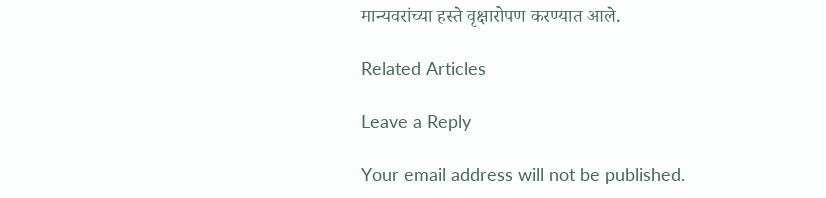मान्यवरांच्या हस्ते वृक्षारोपण करण्यात आले.

Related Articles

Leave a Reply

Your email address will not be published.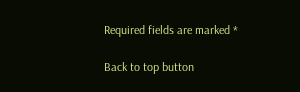Required fields are marked *

Back to top button